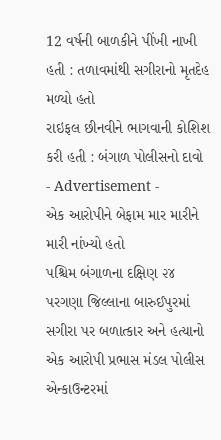12 વર્ષની બાળકીને પીંખી નાખી હતી : તળાવમાંથી સગીરાનો મૃતદેહ મળ્યો હતો
રાઇફલ છીનવીને ભાગવાની કોશિશ કરી હતી : બંગાળ પોલીસનો દાવો
- Advertisement -
એક આરોપીને બેફામ માર મારીને મારી નાંખ્યો હતો
પશ્ચિમ બંગાળના દક્ષિણ ૨૪ પરગણા જિલ્લાના બારુઈપુરમાં સગીરા પર બળાત્કાર અને હત્યાનો એક આરોપી પ્રભાસ મંડલ પોલીસ એન્કાઉન્ટરમાં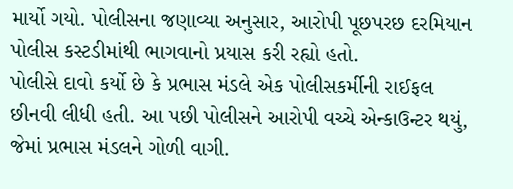માર્યો ગયો. પોલીસના જણાવ્યા અનુસાર, આરોપી પૂછપરછ દરમિયાન પોલીસ કસ્ટડીમાંથી ભાગવાનો પ્રયાસ કરી રહ્યો હતો.
પોલીસે દાવો કર્યો છે કે પ્રભાસ મંડલે એક પોલીસકર્મીની રાઈફલ છીનવી લીધી હતી. આ પછી પોલીસને આરોપી વચ્ચે એન્કાઉન્ટર થયું, જેમાં પ્રભાસ મંડલને ગોળી વાગી.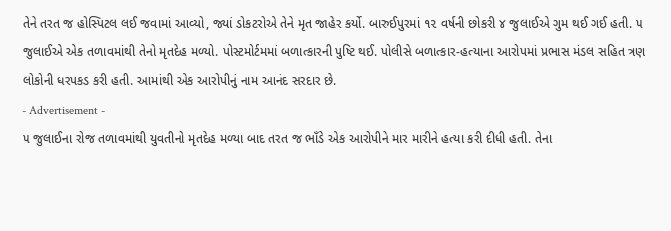તેને તરત જ હોસ્પિટલ લઈ જવામાં આવ્યો, જ્યાં ડોકટરોએ તેને મૃત જાહેર કર્યો. બારુઈપુરમાં ૧૨ વર્ષની છોકરી ૪ જુલાઈએ ગુમ થઈ ગઈ હતી. ૫ જુલાઈએ એક તળાવમાંથી તેનો મૃતદેહ મળ્યો. પોસ્ટમોર્ટમમાં બળાત્કારની પુષ્ટિ થઈ. પોલીસે બળાત્કાર-હત્યાના આરોપમાં પ્રભાસ મંડલ સહિત ત્રણ લોકોની ધરપકડ કરી હતી. આમાંથી એક આરોપીનું નામ આનંદ સરદાર છે.
- Advertisement -
૫ જુલાઈના રોજ તળાવમાંથી યુવતીનો મૃતદેહ મળ્યા બાદ તરત જ ભાઁડે એક આરોપીને માર મારીને હત્યા કરી દીધી હતી. તેના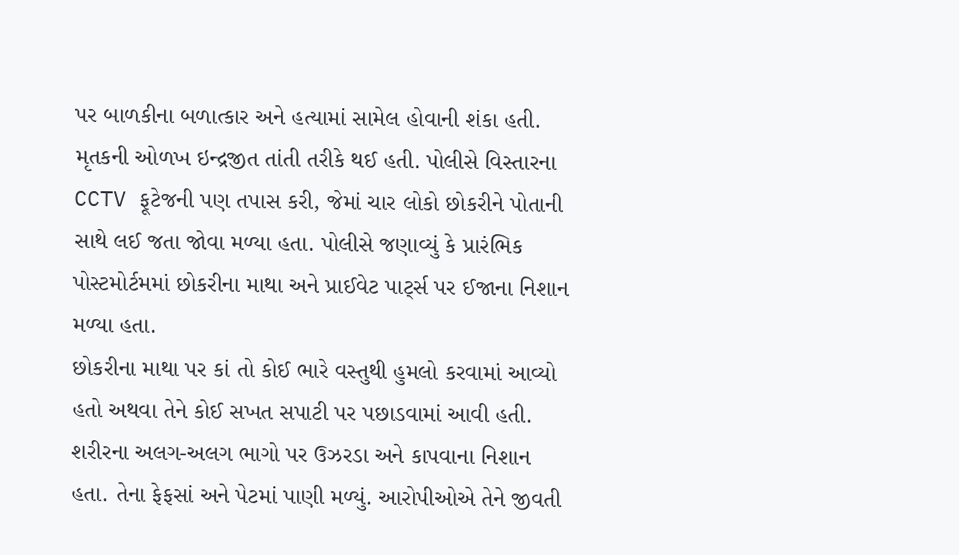પર બાળકીના બળાત્કાર અને હત્યામાં સામેલ હોવાની શંકા હતી. મૃતકની ઓળખ ઇન્દ્રજીત તાંતી તરીકે થઈ હતી. પોલીસે વિસ્તારના CCTV ફૂટેજની પણ તપાસ કરી, જેમાં ચાર લોકો છોકરીને પોતાની સાથે લઈ જતા જોવા મળ્યા હતા. પોલીસે જણાવ્યું કે પ્રારંભિક પોસ્ટમોર્ટમમાં છોકરીના માથા અને પ્રાઈવેટ પાર્ટ્સ પર ઈજાના નિશાન મળ્યા હતા.
છોકરીના માથા પર કાં તો કોઈ ભારે વસ્તુથી હુમલો કરવામાં આવ્યો હતો અથવા તેને કોઈ સખત સપાટી પર પછાડવામાં આવી હતી. શરીરના અલગ-અલગ ભાગો પર ઉઝરડા અને કાપવાના નિશાન હતા. તેના ફેફસાં અને પેટમાં પાણી મળ્યું. આરોપીઓએ તેને જીવતી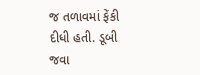જ તળાવમાં ફેંકી દીધી હતી. ડૂબી જવા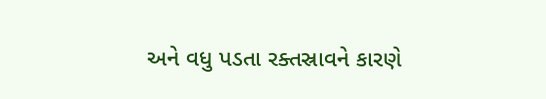અને વધુ પડતા રક્તસ્રાવને કારણે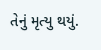તેનું મૃત્યુ થયું.